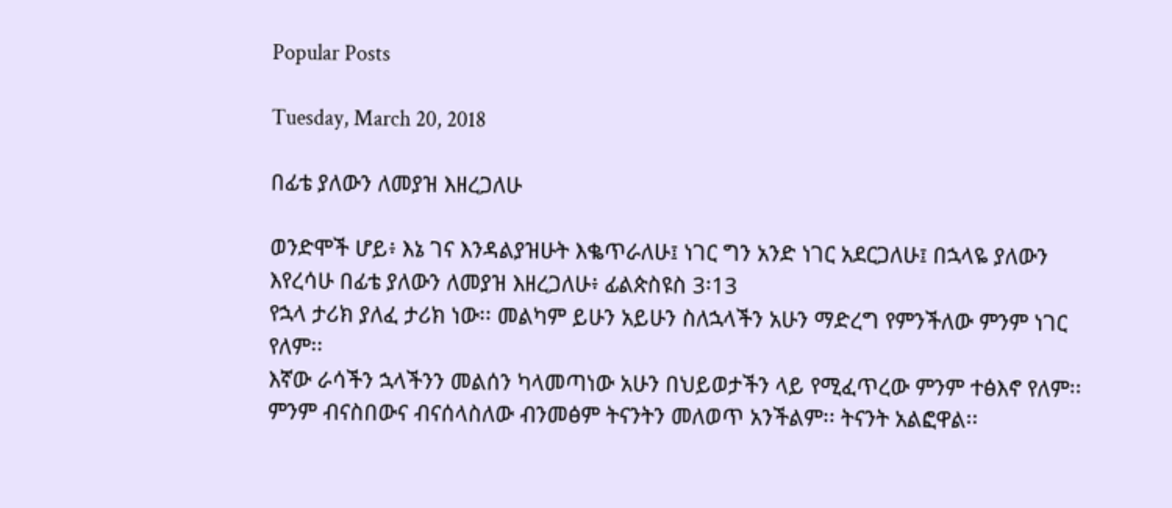Popular Posts

Tuesday, March 20, 2018

በፊቴ ያለውን ለመያዝ እዘረጋለሁ

ወንድሞች ሆይ፥ እኔ ገና እንዳልያዝሁት እቈጥራለሁ፤ ነገር ግን አንድ ነገር አደርጋለሁ፤ በኋላዬ ያለውን እየረሳሁ በፊቴ ያለውን ለመያዝ እዘረጋለሁ፥ ፊልጵስዩስ 3፡13
የኋላ ታሪክ ያለፈ ታሪክ ነው፡፡ መልካም ይሁን አይሁን ስለኋላችን አሁን ማድረግ የምንችለው ምንም ነገር የለም፡፡
እኛው ራሳችን ኋላችንን መልሰን ካላመጣነው አሁን በህይወታችን ላይ የሚፈጥረው ምንም ተፅእኖ የለም፡፡ ምንም ብናስበውና ብናሰላስለው ብንመፅም ትናንትን መለወጥ አንችልም፡፡ ትናንት አልፎዋል፡፡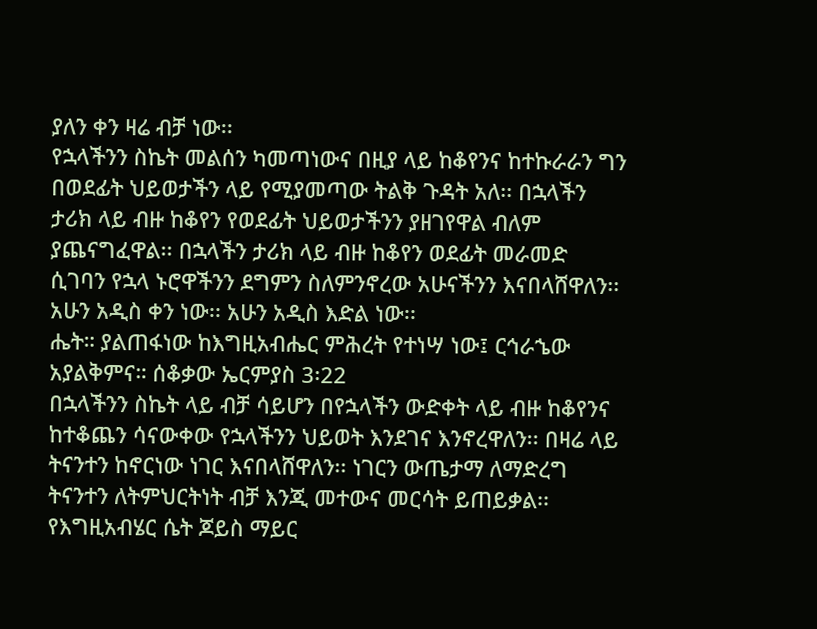ያለን ቀን ዛሬ ብቻ ነው፡፡
የኋላችንን ስኬት መልሰን ካመጣነውና በዚያ ላይ ከቆየንና ከተኩራራን ግን በወደፊት ህይወታችን ላይ የሚያመጣው ትልቅ ጉዳት አለ፡፡ በኋላችን ታሪክ ላይ ብዙ ከቆየን የወደፊት ህይወታችንን ያዘገየዋል ብለም ያጨናግፈዋል፡፡ በኋላችን ታሪክ ላይ ብዙ ከቆየን ወደፊት መራመድ ሲገባን የኋላ ኑሮዋችንን ደግምን ስለምንኖረው አሁናችንን እናበላሸዋለን፡፡
አሁን አዲስ ቀን ነው፡፡ አሁን አዲስ እድል ነው፡፡
ሔት። ያልጠፋነው ከእግዚአብሔር ምሕረት የተነሣ ነው፤ ርኅራኄው አያልቅምና። ሰቆቃው ኤርምያስ 3፡22
በኋላችንን ስኬት ላይ ብቻ ሳይሆን በየኋላችን ውድቀት ላይ ብዙ ከቆየንና ከተቆጨን ሳናውቀው የኋላችንን ህይወት እንደገና እንኖረዋለን፡፡ በዛሬ ላይ ትናንተን ከኖርነው ነገር እናበላሸዋለን፡፡ ነገርን ውጤታማ ለማድረግ ትናንተን ለትምህርትነት ብቻ እንጂ መተውና መርሳት ይጠይቃል፡፡
የእግዚአብሄር ሴት ጆይስ ማይር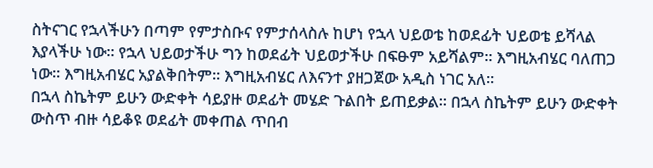ስትናገር የኋላችሁን በጣም የምታስቡና የምታሰላስሉ ከሆነ የኋላ ህይወቴ ከወደፊት ህይወቴ ይሻላል እያላችሁ ነው፡፡ የኋላ ህይወታችሁ ግን ከወደፊት ህይወታችሁ በፍፁም አይሻልም፡፡ እግዚአብሄር ባለጠጋ ነው፡፡ እግዚአብሄር አያልቅበትም፡፡ እግዚአብሄር ለእናንተ ያዘጋጀው አዲስ ነገር አለ፡፡
በኋላ ስኬትም ይሁን ውድቀት ሳይያዙ ወደፊት መሄድ ጉልበት ይጠይቃል፡፡ በኋላ ስኬትም ይሁን ውድቀት ውስጥ ብዙ ሳይቆዩ ወደፊት መቀጠል ጥበብ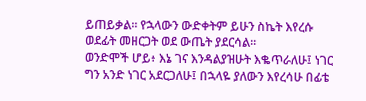ይጠይቃል፡፡ የኋላውን ውድቀትም ይሁን ስኬት እየረሱ ወደፊት መዘርጋት ወደ ውጤት ያደርሳል፡፡
ወንድሞች ሆይ፥ እኔ ገና እንዳልያዝሁት እቈጥራለሁ፤ ነገር ግን አንድ ነገር አደርጋለሁ፤ በኋላዬ ያለውን እየረሳሁ በፊቴ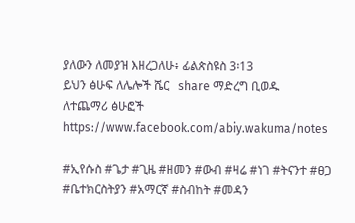ያለውን ለመያዝ እዘረጋለሁ፥ ፊልጵስዩስ 3፡13
ይህን ፅሁፍ ለሌሎች ሼር   share ማድረግ ቢወዱ
ለተጨማሪ ፅሁፎች https://www.facebook.com/abiy.wakuma/notes

#ኢየሱስ #ጌታ #ጊዜ #ዘመን #ውብ #ዛሬ #ነገ #ትናንተ #ፀጋ #ቤተክርስትያን #አማርኛ #ስብከት #መዳን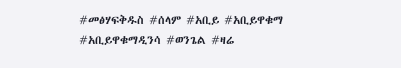#መፅሃፍቅዱስ #ሰላም #አቢይ #አቢይዋቁማ #አቢይዋቁማዲንሳ #ወንጌል #ዛሬ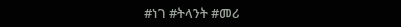#ነገ #ትላንት #መሪ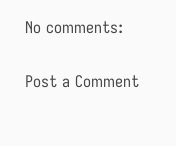No comments:

Post a Comment